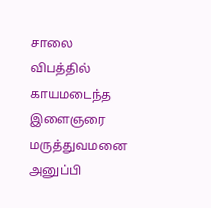சாலை விபத்தில் காயமடைந்த இளைஞரை மருத்துவமனை அனுப்பி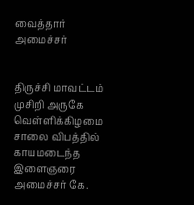வைத்தார் அமைச்சர்


திருச்சி மாவட்டம் முசிறி அருகே வெள்ளிக்கிழமை சாலை விபத்தில் காயமடைந்த இளைஞரை அமைச்சர் கே.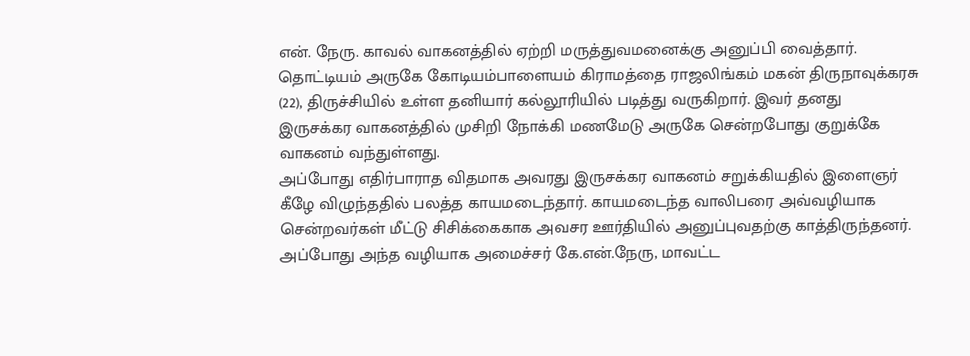என். நேரு. காவல் வாகனத்தில் ஏற்றி மருத்துவமனைக்கு அனுப்பி வைத்தார்.
தொட்டியம் அருகே கோடியம்பாளையம் கிராமத்தை ராஜலிங்கம் மகன் திருநாவுக்கரசு (22), திருச்சியில் உள்ள தனியார் கல்லூரியில் படித்து வருகிறார். இவர் தனது இருசக்கர வாகனத்தில் முசிறி நோக்கி மணமேடு அருகே சென்றபோது குறுக்கே வாகனம் வந்துள்ளது.
அப்போது எதிர்பாராத விதமாக அவரது இருசக்கர வாகனம் சறுக்கியதில் இளைஞர் கீழே விழுந்ததில் பலத்த காயமடைந்தார். காயமடைந்த வாலிபரை அவ்வழியாக சென்றவர்கள் மீட்டு சிசிக்கைகாக அவசர ஊர்தியில் அனுப்புவதற்கு காத்திருந்தனர்.
அப்போது அந்த வழியாக அமைச்சர் கே.என்.நேரு, மாவட்ட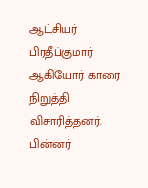ஆட்சியர் பிரதீப்குமார் ஆகியோர் காரை நிறுத்தி விசாரித்தனர். பின்னர்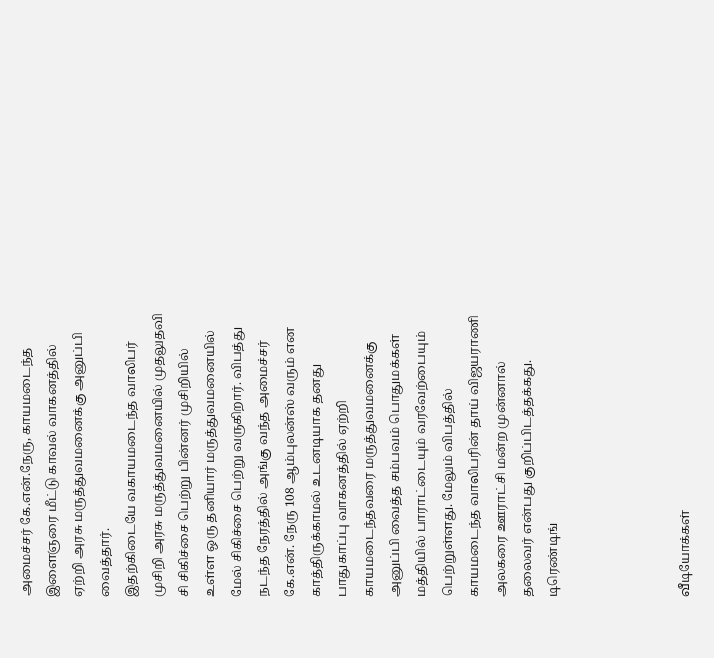அமைச்சர் கே.என்.நேரு, காயமடைந்த இளைஞரை மீட்டு காவல் வாகனத்தில் ஏற்றி அரசு மருத்துவமனைக்கு அனுப்பி வைத்தார்.
இதற்கிடையே வகாயமடைந்த வாலிபர் முசிறி அரசு மருத்துவமனையில் முதலுதவி சி சிகிச்சை பெற்று பின்னர் முசிறியில் உள்ள ஒரு தனியார் மருத்துவமனையில் மேல் சிகிச்சை பெற்று வருகிறார். விபத்து நடந்த நேரத்தில் அங்கு வந்த அமைச்சர் கே.என். நேரு 108 ஆம்புலன்ஸ் வரும் என காத்திருக்காமல் உடனடியாக தனது பாதுகாப்பு வாகனத்தில் ஏற்றி காயமடைந்தவரை மருத்துவமனைக்கு அனுப்பி வைத்த சம்பவம் பொதுமக்கள் மத்தியில் பாராட்டையும் வரவேற்பையும் பெற்றுள்ளது. மேலும் விபத்தில் காயமடைந்த வாலிபரின் தாய் விஜயராணி அலகரை ஊராட்சி மன்ற முன்னால் தலைவர் என்பது குறிப்பிடத்தக்கது.
டிரெண்டிங்




வீடியோக்கள்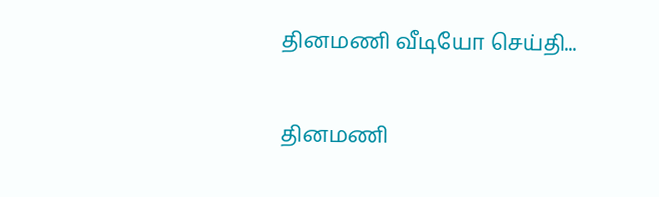தினமணி வீடியோ செய்தி...

தினமணி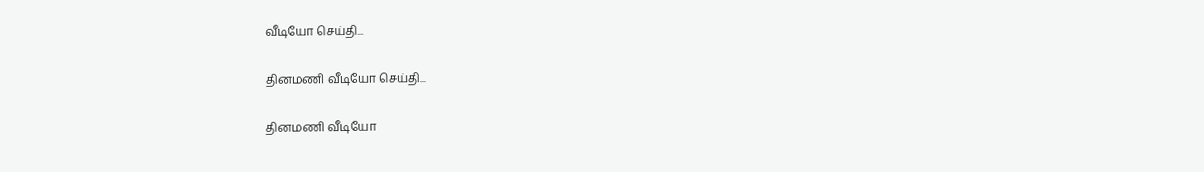வீடியோ செய்தி...

தினமணி வீடியோ செய்தி...

தினமணி வீடியோ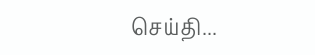செய்தி...